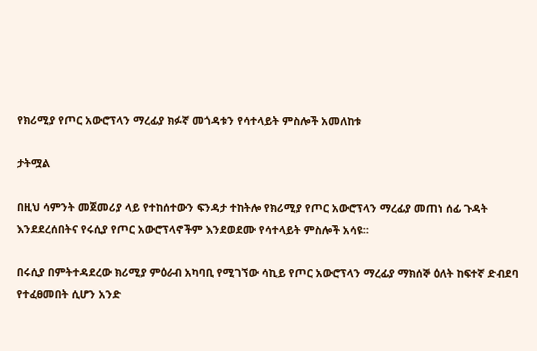የክሪሚያ የጦር አውሮፕላን ማረፊያ ክፉኛ መጎዳቱን የሳተላይት ምስሎች አመለከቱ

ታትሟል

በዚህ ሳምንት መጀመሪያ ላይ የተከሰተውን ፍንዳታ ተከትሎ የክሪሚያ የጦር አውሮፕላን ማረፊያ መጠነ ሰፊ ጉዳት እንደደረሰበትና የሩሲያ የጦር አውሮፕላኖችም እንደወደሙ የሳተላይት ምስሎች አሳዩ።

በሩሲያ በምትተዳደረው ክሪሚያ ምዕራብ አካባቢ የሚገኘው ሳኪይ የጦር አውሮፕላን ማረፊያ ማክሰኞ ዕለት ከፍተኛ ድብደባ የተፈፀመበት ሲሆን አንድ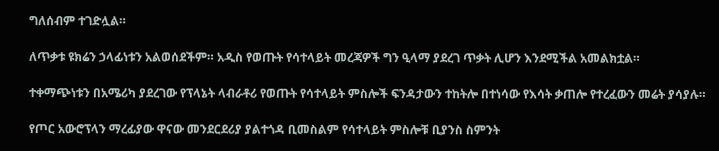ግለሰብም ተገድሏል።

ለጥቃቱ ዩክሬን ኃላፊነቱን አልወሰደችም። አዲስ የወጡት የሳተላይት መረጃዎች ግን ዒላማ ያደረገ ጥቃት ሊሆን እንደሚችል አመልክቷል።

ተቀማጭነቱን በአሜሪካ ያደረገው የፕላኔት ላብራቶሪ የወጡት የሳተላይት ምስሎች ፍንዳታውን ተከትሎ በተነሳው የእሳት ቃጠሎ የተረፈውን መሬት ያሳያሉ።

የጦር አውሮፕላን ማረፊያው ዋናው መንደርደሪያ ያልተጎዳ ቢመስልም የሳተላይት ምስሎቹ ቢያንስ ስምንት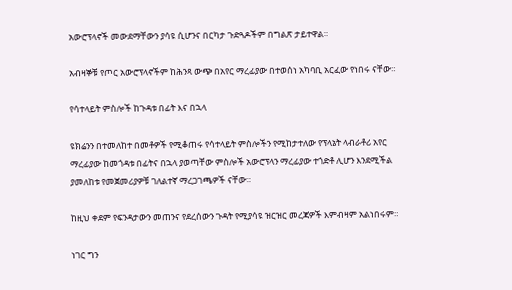አውሮፕላኖች መውደማቸውን ያሳዩ ሲሆንና በርካታ ጉድጓዶችም በግልጽ ታይተዋል።

አብዛኞቹ የጦር አውሮፕላኖችም ከሕንጻ ውጭ በአየር ማረፊያው በተወሰነ አካባቢ አርፈው የነበሩ ናቸው።

የሳተላይት ምስሎች ከጉዳቱ በፊት እና በኋላ

ዩክሬንን በተመለከተ በመቶዎች የሚቆጠሩ የሳተላይት ምስሎችን የሚከታተለው የፕላኔት ላብራቶሪ አየር ማረፊያው ከመጎዳቱ በፊትና በኋላ ያወጣቸው ምስሎች አውሮፕላን ማረፊያው ተጎድቶ ሊሆን እንደሚችል ያመለከቱ የመጀመሪያዎቹ ገለልተኛ ማረጋገጫዎች ናቸው።

ከዚህ ቀደም የፍንዳታውን መጠንና የደረሰውን ጉዳት የሚያሳዩ ዝርዝር መረጃዎች እምብዛም አልነበሩም።

ነገር ግን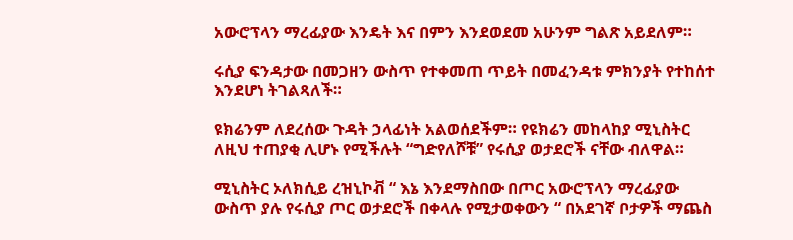አውሮፕላን ማረፊያው እንዴት እና በምን እንደወደመ አሁንም ግልጽ አይደለም።

ሩሲያ ፍንዳታው በመጋዘን ውስጥ የተቀመጠ ጥይት በመፈንዳቱ ምክንያት የተከሰተ እንደሆነ ትገልጻለች።

ዩክሬንም ለደረሰው ጉዳት ኃላፊነት አልወሰደችም። የዩክሬን መከላከያ ሚኒስትር ለዚህ ተጠያቂ ሊሆኑ የሚችሉት “ግድየለሾቹ” የሩሲያ ወታደሮች ናቸው ብለዋል።

ሚኒስትር ኦለክሲይ ረዝኒኮቭ “ እኔ እንደማስበው በጦር አውሮፕላን ማረፊያው ውስጥ ያሉ የሩሲያ ጦር ወታደሮች በቀላሉ የሚታወቀውን “ በአደገኛ ቦታዎች ማጨስ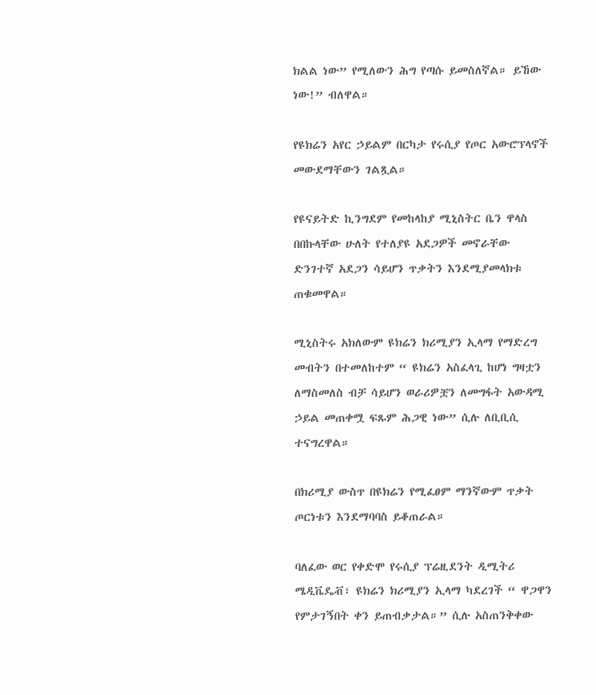ክልል ነው” የሚለውን ሕግ የጣሱ ይመስለኛል። ይኸው ነው!” ብለዋል።

የዩክሬን አየር ኃይልም በርካታ የሩሲያ የጦር አውሮፕላኖች መውደማቸውን ገልጿል።

የዩናይትድ ኪንግደም የመከላከያ ሚኒስትር ቤን ዋላስ በበኩላቸው ሁለት የተለያዩ አደጋዎች መኖራቸው ድንገተኛ አደጋን ሳይሆን ጥቃትን እንደሚያመላክቱ ጠቁመዋል።

ሚኒስትሩ አክለውም ዩክሬን ክሪሚያን ኢላማ የማድረግ መብትን በተመለከተም “ ዩክሬን አስፈላጊ ከሆነ ግዛቷን ለማስመለስ ብቻ ሳይሆን ወራሪዎቿን ለመግፋት አውዳሚ ኃይል መጠቀሟ ፍጹም ሕጋዊ ነው” ሲሉ ለቢቢሲ ተናግረዋል።

በክሪሚያ ውስጥ በዩክሬን የሚፈፀም ማንኛውም ጥቃት ጦርነቱን እንደማባባስ ይቆጠራል።

ባለፈው ወር የቀድሞ የሩሲያ ፕሬዚደንት ዲሚትሪ ሜዲቬዴቭ፣ ዩክሬን ክሪሚያን ኢላማ ካደረገች “ ዋጋዋን የምታገኝበት ቀን ይጠብቃታል።” ሲሉ አስጠንቅቀው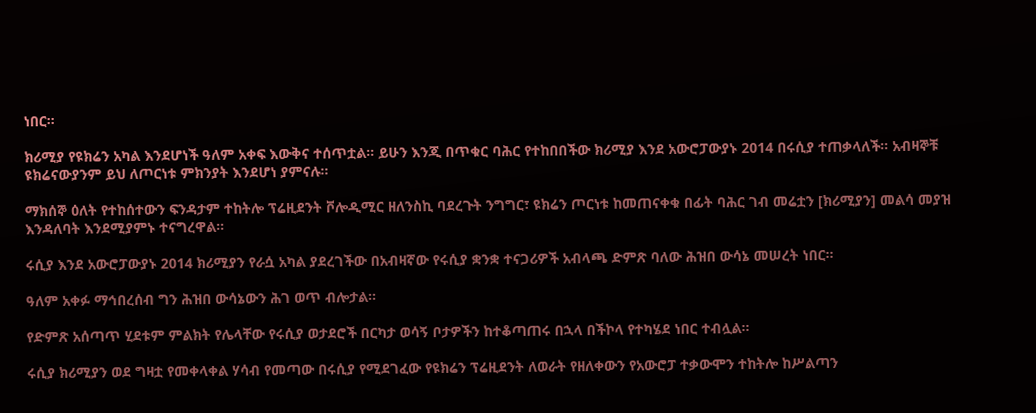ነበር።

ክሪሚያ የዩክሬን አካል እንደሆነች ዓለም አቀፍ እውቅና ተሰጥቷል። ይሁን እንጂ በጥቁር ባሕር የተከበበችው ክሪሚያ እንደ አውሮፓውያኑ 2014 በሩሲያ ተጠቃላለች። አብዛኞቹ ዩክሬናውያንም ይህ ለጦርነቱ ምክንያት እንደሆነ ያምናሉ።

ማክሰኞ ዕለት የተከሰተውን ፍንዳታም ተከትሎ ፕሬዚደንት ቮሎዲሚር ዘለንስኪ ባደረጉት ንግግር፣ ዩክሬን ጦርነቱ ከመጠናቀቁ በፊት ባሕር ገብ መሬቷን [ክሪሚያን] መልሳ መያዝ እንዳለባት እንደሚያምኑ ተናግረዋል።

ሩሲያ እንደ አውሮፓውያኑ 2014 ክሪሚያን የራሷ አካል ያደረገችው በአብዛኛው የሩሲያ ቋንቋ ተናጋሪዎች አብላጫ ድምጽ ባለው ሕዝበ ውሳኔ መሠረት ነበር።

ዓለም አቀፉ ማኅበረሰብ ግን ሕዝበ ውሳኔውን ሕገ ወጥ ብሎታል።

የድምጽ አሰጣጥ ሂደቱም ምልክት የሌላቸው የሩሲያ ወታደሮች በርካታ ወሳኝ ቦታዎችን ከተቆጣጠሩ በኋላ በችኮላ የተካሄደ ነበር ተብሏል።

ሩሲያ ክሪሚያን ወደ ግዛቷ የመቀላቀል ሃሳብ የመጣው በሩሲያ የሚደገፈው የዩክሬን ፕሬዚደንት ለወራት የዘለቀውን የአውሮፓ ተቃውሞን ተከትሎ ከሥልጣን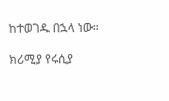ከተወገዱ በኋላ ነው።

ክሪሚያ የሩሲያ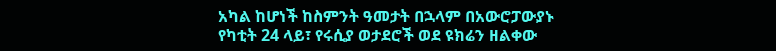አካል ከሆነች ከስምንት ዓመታት በኋላም በአውሮፓውያኑ የካቲት 24 ላይ፣ የሩሲያ ወታደሮች ወደ ዩክሬን ዘልቀው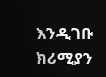እንዲገቡ ክሪሚያን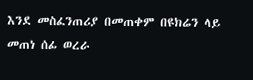እንደ መስፈንጠሪያ በመጠቀም በዩክሬን ላይ መጠነ ሰፊ ወረራ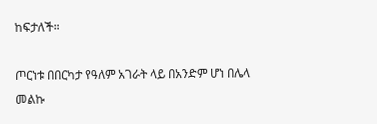ከፍታለች።

ጦርነቱ በበርካታ የዓለም አገራት ላይ በአንድም ሆነ በሌላ መልኩ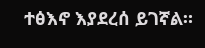ተፅእኖ እያደረሰ ይገኛል።